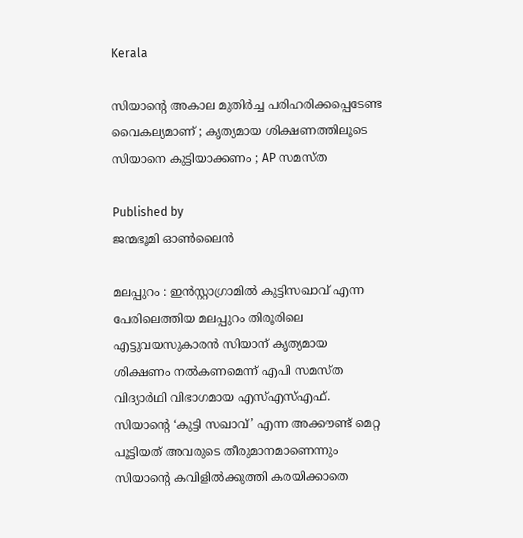Kerala

സിയാന്റെ അകാല മുതിര്‍ച്ച പരിഹരിക്കപ്പെടേണ്ട വൈകല്യമാണ് ; കൃത്യമായ ശിക്ഷണത്തിലൂടെ സിയാനെ കുട്ടിയാക്കണം ; AP സമസ്ത

Published by
ജന്മഭൂമി ഓണ്‍ലൈന്‍

മലപ്പുറം : ഇന്‍സ്റ്റാഗ്രാമില്‍ കുട്ടിസഖാവ് എന്ന പേരിലെത്തിയ മലപ്പുറം തിരൂരിലെ എട്ടുവയസുകാരന്‍ സിയാന് കൃത്യമായ ശിക്ഷണം നല്‍കണമെന്ന് എപി സമസ്ത വിദ്യാര്‍ഥി വിഭാഗമായ എസ്എസ്എഫ്. സിയാന്റെ ‘കുട്ടി സഖാവ്’ എന്ന അക്കൗണ്ട് മെറ്റ പൂട്ടിയത് അവരുടെ തീരുമാനമാണെന്നും സിയാന്റെ കവിളില്‍ക്കുത്തി കരയിക്കാതെ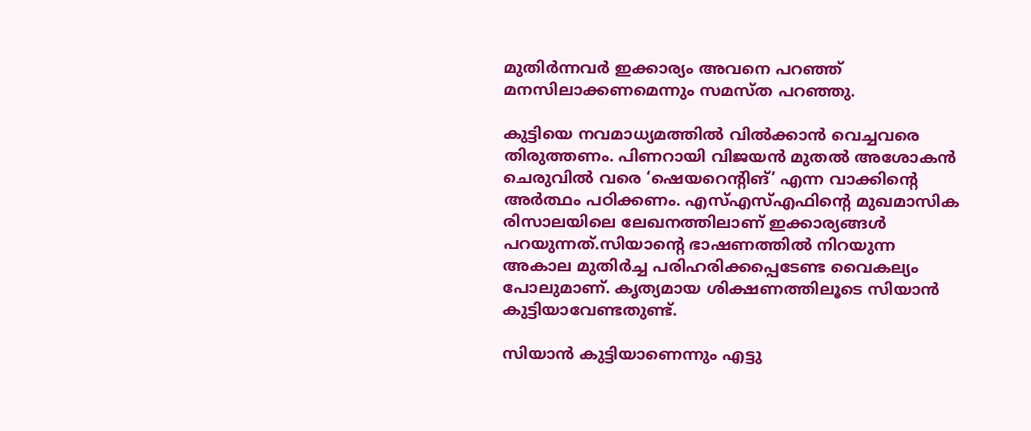മുതിര്‍ന്നവര്‍ ഇക്കാര്യം അവനെ പറഞ്ഞ് മനസിലാക്കണമെന്നും സമസ്ത പറഞ്ഞു.

കുട്ടിയെ നവമാധ്യമത്തില്‍ വില്‍ക്കാന്‍ വെച്ചവരെ തിരുത്തണം. പിണറായി വിജയന്‍ മുതല്‍ അശോകന്‍ ചെരുവില്‍ വരെ ‘ഷെയറെന്റിങ്’ എന്ന വാക്കിന്റെ അര്‍ത്ഥം പഠിക്കണം. എസ്എസ്എഫിന്റെ മുഖമാസിക രിസാലയിലെ ലേഖനത്തിലാണ് ഇക്കാര്യങ്ങള്‍ പറയുന്നത്.സിയാന്റെ ഭാഷണത്തില്‍ നിറയുന്ന അകാല മുതിര്‍ച്ച പരിഹരിക്കപ്പെടേണ്ട വൈകല്യം പോലുമാണ്. കൃത്യമായ ശിക്ഷണത്തിലൂടെ സിയാന്‍ കുട്ടിയാവേണ്ടതുണ്ട്.

സിയാന്‍ കുട്ടിയാണെന്നും എട്ടു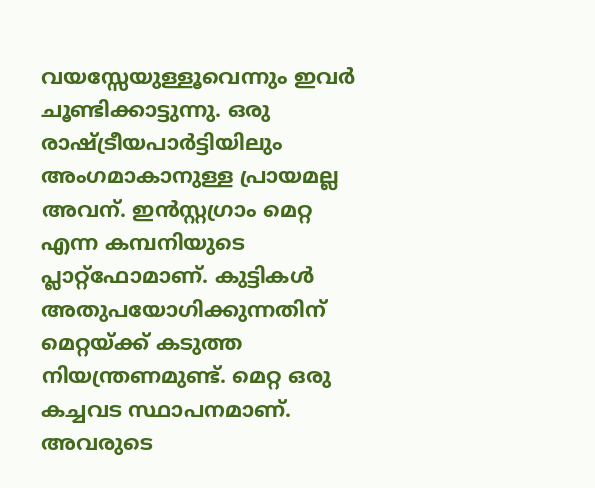വയസ്സേയുള്ളൂവെന്നും ഇവര്‍ ചൂണ്ടിക്കാട്ടുന്നു. ഒരു രാഷ്‌ട്രീയപാര്‍ട്ടിയിലും അംഗമാകാനുള്ള പ്രായമല്ല അവന്. ഇന്‍സ്റ്റഗ്രാം മെറ്റ എന്ന കമ്പനിയുടെ പ്ലാറ്റ്‌ഫോമാണ്. കുട്ടികള്‍ അതുപയോഗിക്കുന്നതിന് മെറ്റയ്‌ക്ക് കടുത്ത നിയന്ത്രണമുണ്ട്. മെറ്റ ഒരു കച്ചവട സ്ഥാപനമാണ്. അവരുടെ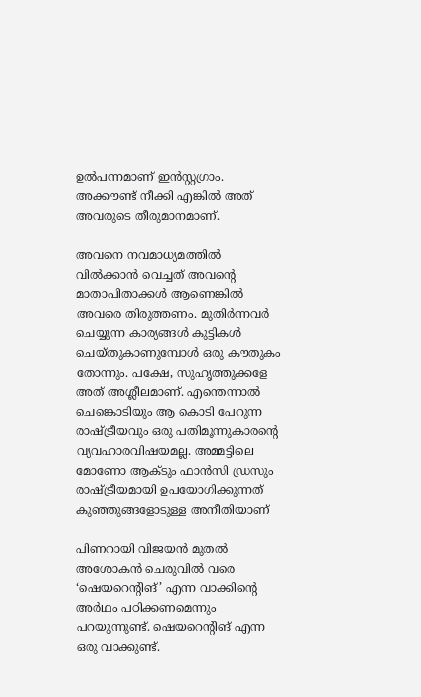ഉല്‍പന്നമാണ് ഇന്‍സ്റ്റഗ്രാം. അക്കൗണ്ട് നീക്കി എങ്കില്‍ അത് അവരുടെ തീരുമാനമാണ്.

അവനെ നവമാധ്യമത്തില്‍ വില്‍ക്കാന്‍ വെച്ചത് അവന്റെ മാതാപിതാക്കള്‍ ആണെങ്കില്‍ അവരെ തിരുത്തണം. മുതിര്‍ന്നവര്‍ ചെയ്യുന്ന കാര്യങ്ങള്‍ കുട്ടികള്‍ ചെയ്തുകാണുമ്പോള്‍ ഒരു കൗതുകം തോന്നും. പക്ഷേ, സുഹൃത്തുക്കളേ അത് അശ്ലീലമാണ്. എന്തെന്നാല്‍ ചെങ്കൊടിയും ആ കൊടി പേറുന്ന രാഷ്‌ട്രീയവും ഒരു പതിമൂന്നുകാരന്റെ വ്യവഹാരവിഷയമല്ല. അമ്മട്ടിലെ മോണോ ആക്ടും ഫാന്‍സി ഡ്രസും രാഷ്‌ട്രീയമായി ഉപയോഗിക്കുന്നത് കുഞ്ഞുങ്ങളോടുള്ള അനീതിയാണ്

പിണറായി വിജയന്‍ മുതല്‍ അശോകന്‍ ചെരുവില്‍ വരെ ‘ഷെയറെന്റിങ്’ എന്ന വാക്കിന്റെ അര്‍ഥം പഠിക്കണമെന്നും പറയുന്നുണ്ട്. ഷെയറെന്റിങ് എന്ന ഒരു വാക്കുണ്ട്.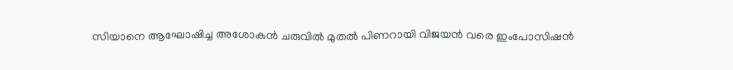സിയാനെ ആഘോഷിച്ച അശോകന്‍ ചരുവില്‍ മുതല്‍ പിണറായി വിജയന്‍ വരെ ഇംപോസിഷന്‍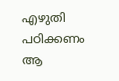എഴുതി പഠിക്കണം ആ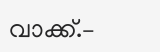വാക്ക്.–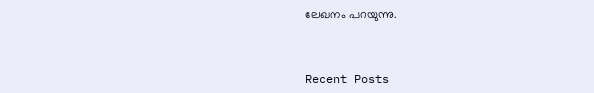ലേഖനം പറയുന്നു.



Recent Posts